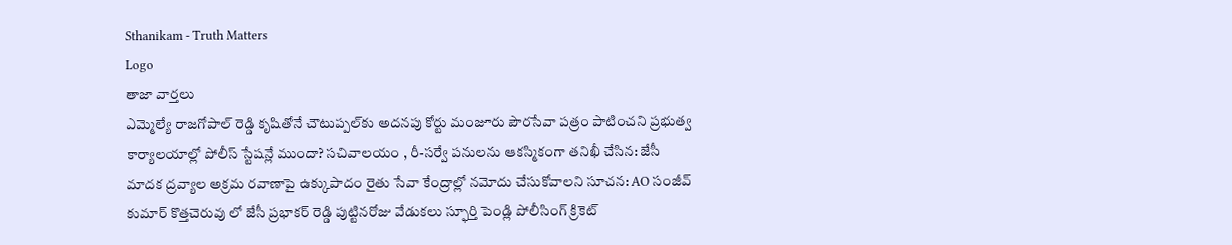Sthanikam - Truth Matters
Logo
తాజా వార్తలు
ఎమ్మెల్యే రాజగోపాల్‌ రెడ్డి కృషితోనే చౌటుప్పల్‌కు అదనపు కోర్టు మంజూరు పౌరసేవా పత్రం పాటించని ప్రభుత్వ కార్యాలయాల్లో పోలీస్ స్టేషన్లే ముందా? సచివాలయం , రీ-సర్వే పనులను ఆకస్మికంగా తనిఖీ చేసిన: జేసీ మాదక ద్రవ్యాల అక్రమ రవాణాపై ఉక్కుపాదం రైతు సేవా కేంద్రాల్లో నమోదు చేసుకోవాలని సూచన: AO సంజీవ్ కుమార్ కొత్తచెరువు లో జేసీ ప్రభాకర్ రెడ్డి పుట్టినరోజు వేడుకలు స్ఫూర్తి పెండ్లి పోలీసింగ్ క్రికెట్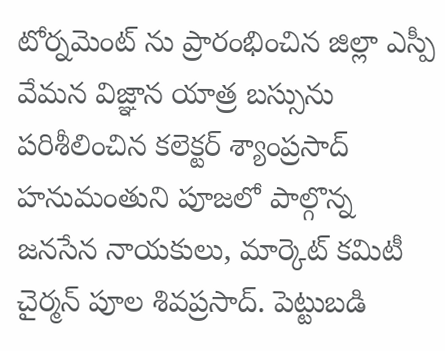టోర్నమెంట్ ను ప్రారంభించిన జిల్లా ఎస్పీ వేమన విజ్ఞాన యాత్ర బస్సును పరిశీలించిన కలెక్టర్ శ్యాంప్రసాద్ హనుమంతుని పూజలో పాల్గొన్న జనసేన నాయకులు, మార్కెట్ కమిటీ చైర్మన్ పూల శివప్రసాద్. పెట్టుబడి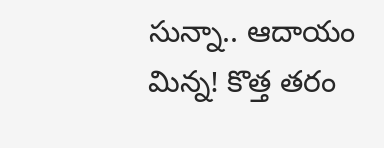సున్నా.. ఆదాయం మిన్న! కొత్త తరం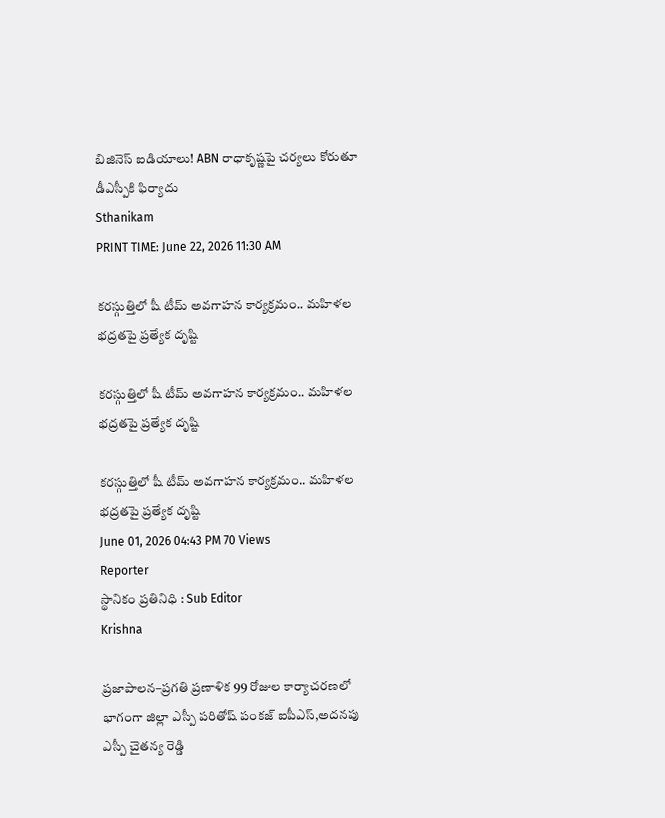బిజినెస్ ఐడియాలు! ABN రాధాకృష్ణపై చర్యలు కోరుతూ డీఎస్పీకి ఫిర్యాదు
Sthanikam
PRINT TIME: June 22, 2026 11:30 AM

కరస్గుత్తిలో షీ టీమ్ అవగాహన కార్యక్రమం.. మహిళల భద్రతపై ప్రత్యేక దృష్టి

కరస్గుత్తిలో షీ టీమ్ అవగాహన కార్యక్రమం.. మహిళల భద్రతపై ప్రత్యేక దృష్టి

కరస్గుత్తిలో షీ టీమ్ అవగాహన కార్యక్రమం.. మహిళల భద్రతపై ప్రత్యేక దృష్టి
June 01, 2026 04:43 PM 70 Views
Reporter
స్థానికం ప్రతినిధి : Sub Editor
Krishna

ప్రజాపాలన–ప్రగతి ప్రణాళిక 99 రోజుల కార్యాచరణలో భాగంగా జిల్లా ఎస్పీ పరితోష్ పంకజ్ ఐపీఎస్,అదనపు ఎస్పీ చైతన్య రెడ్డి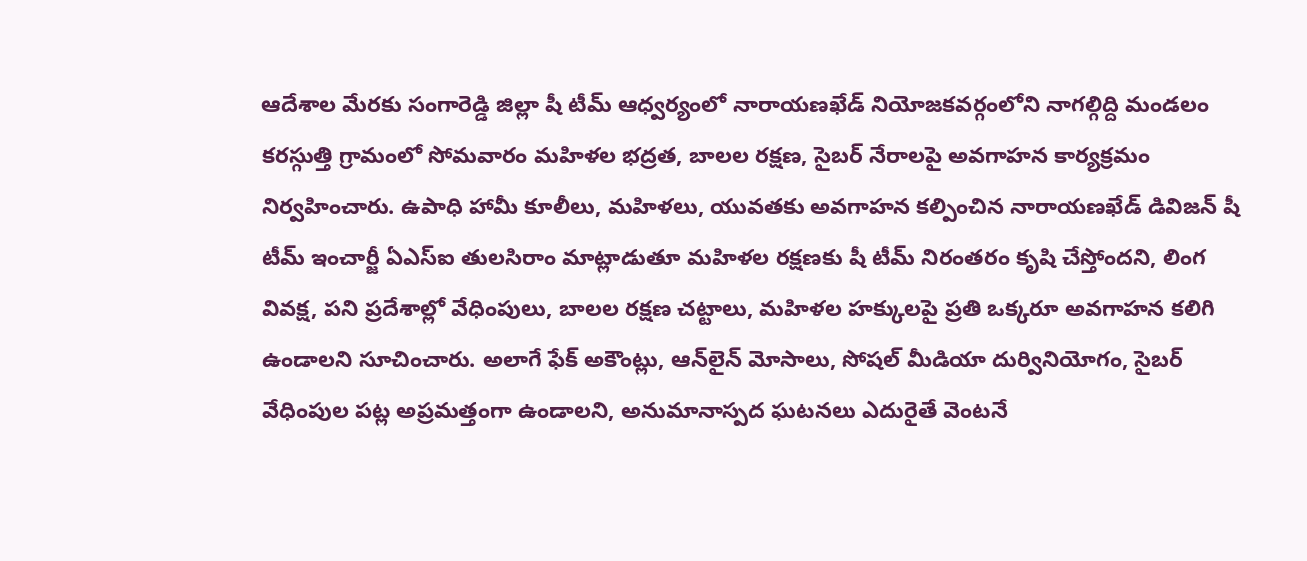ఆదేశాల మేరకు సంగారెడ్డి జిల్లా షీ టీమ్ ఆధ్వర్యంలో నారాయణఖేడ్ నియోజకవర్గంలోని నాగల్గిద్ది మండలం కరస్గుత్తి గ్రామంలో సోమవారం మహిళల భద్రత, బాలల రక్షణ, సైబర్ నేరాలపై అవగాహన కార్యక్రమం నిర్వహించారు. ఉపాధి హామీ కూలీలు, మహిళలు, యువతకు అవగాహన కల్పించిన నారాయణఖేడ్ డివిజన్ షీ టీమ్ ఇంచార్జీ ఏఎస్ఐ తులసిరాం మాట్లాడుతూ మహిళల రక్షణకు షీ టీమ్ నిరంతరం కృషి చేస్తోందని, లింగ వివక్ష, పని ప్రదేశాల్లో వేధింపులు, బాలల రక్షణ చట్టాలు, మహిళల హక్కులపై ప్రతి ఒక్కరూ అవగాహన కలిగి ఉండాలని సూచించారు. అలాగే ఫేక్ అకౌంట్లు, ఆన్‌లైన్ మోసాలు, సోషల్ మీడియా దుర్వినియోగం, సైబర్ వేధింపుల పట్ల అప్రమత్తంగా ఉండాలని, అనుమానాస్పద ఘటనలు ఎదురైతే వెంటనే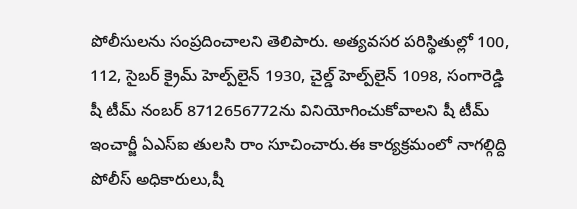పోలీసులను సంప్రదించాలని తెలిపారు. అత్యవసర పరిస్థితుల్లో 100, 112, సైబర్ క్రైమ్ హెల్ప్‌లైన్ 1930, చైల్డ్ హెల్ప్‌లైన్ 1098, సంగారెడ్డి షీ టీమ్ నంబర్ 8712656772ను వినియోగించుకోవాలని షీ టీమ్ ఇంచార్జీ ఏఎస్ఐ తులసి రాం సూచించారు.ఈ కార్యక్రమంలో నాగల్గిద్ది పోలీస్ అధికారులు,షీ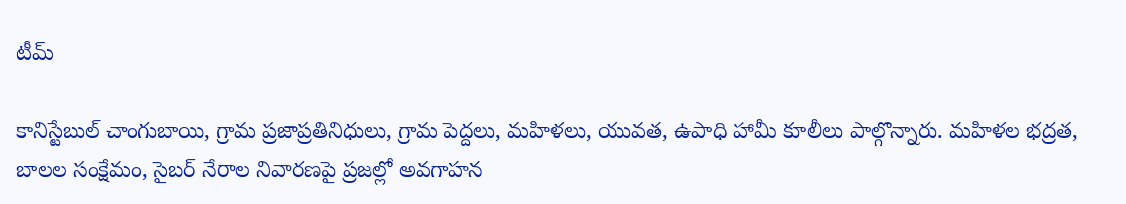టీమ్

కానిస్టేబుల్ చాంగుబాయి, గ్రామ ప్రజాప్రతినిధులు, గ్రామ పెద్దలు, మహిళలు, యువత, ఉపాధి హామీ కూలీలు పాల్గొన్నారు. మహిళల భద్రత, బాలల సంక్షేమం, సైబర్ నేరాల నివారణపై ప్రజల్లో అవగాహన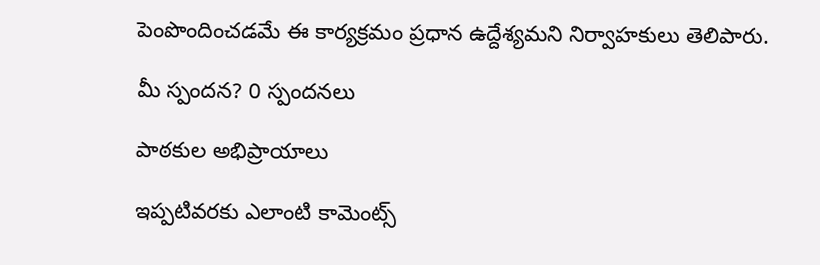పెంపొందించడమే ఈ కార్యక్రమం ప్రధాన ఉద్దేశ్యమని నిర్వాహకులు తెలిపారు.

మీ స్పందన? 0 స్పందనలు

పాఠకుల అభిప్రాయాలు

ఇప్పటివరకు ఎలాంటి కామెంట్స్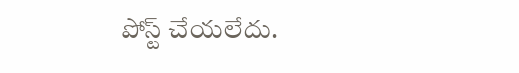పోస్ట్ చేయలేదు.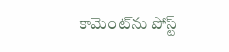కామెంట్‌ను పోస్ట్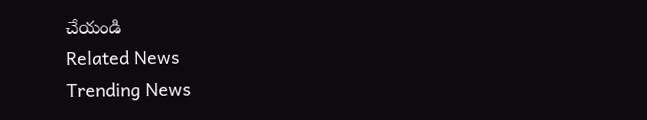చేయండి
Related News
Trending News